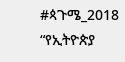#ጳጉሜ_2018
“የኢትዮጵያ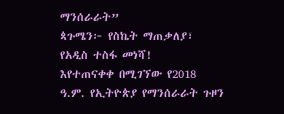ማንሰራራት”
ጳጉሜን፦ የስኬት ማጠቃለያ፣ የአዲስ ተስፋ መነሻ!
እየተጠናቀቀ በሚገኘው የ2018 ዓ.ም. የኢትዮጵያ የማንሰራራት ጉዞን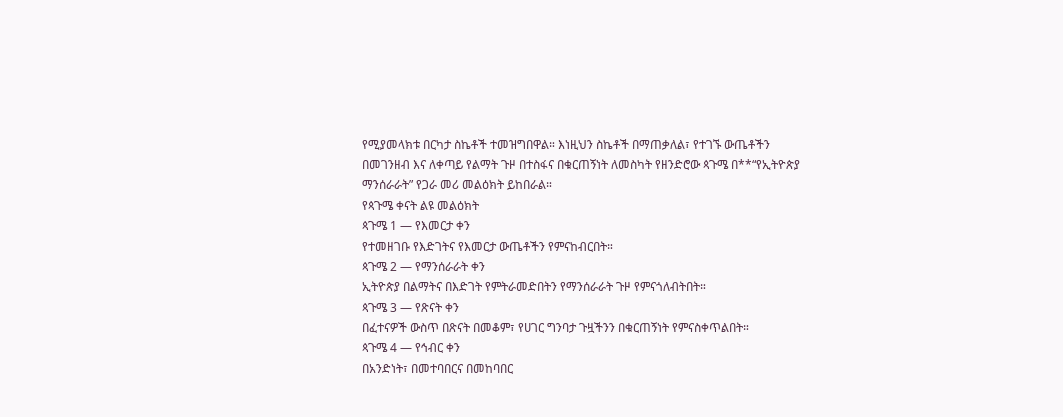የሚያመላክቱ በርካታ ስኬቶች ተመዝግበዋል። እነዚህን ስኬቶች በማጠቃለል፣ የተገኙ ውጤቶችን በመገንዘብ እና ለቀጣይ የልማት ጉዞ በተስፋና በቁርጠኝነት ለመስካት የዘንድሮው ጳጉሜ በ**“የኢትዮጵያ ማንሰራራት” የጋራ መሪ መልዕክት ይከበራል።
የጳጉሜ ቀናት ልዩ መልዕክት
ጳጉሜ 1 — የእመርታ ቀን
የተመዘገቡ የእድገትና የእመርታ ውጤቶችን የምናከብርበት።
ጳጉሜ 2 — የማንሰራራት ቀን
ኢትዮጵያ በልማትና በእድገት የምትራመድበትን የማንሰራራት ጉዞ የምናጎለብትበት።
ጳጉሜ 3 — የጽናት ቀን
በፈተናዎች ውስጥ በጽናት በመቆም፣ የሀገር ግንባታ ጉዟችንን በቁርጠኝነት የምናስቀጥልበት።
ጳጉሜ 4 — የኅብር ቀን
በአንድነት፣ በመተባበርና በመከባበር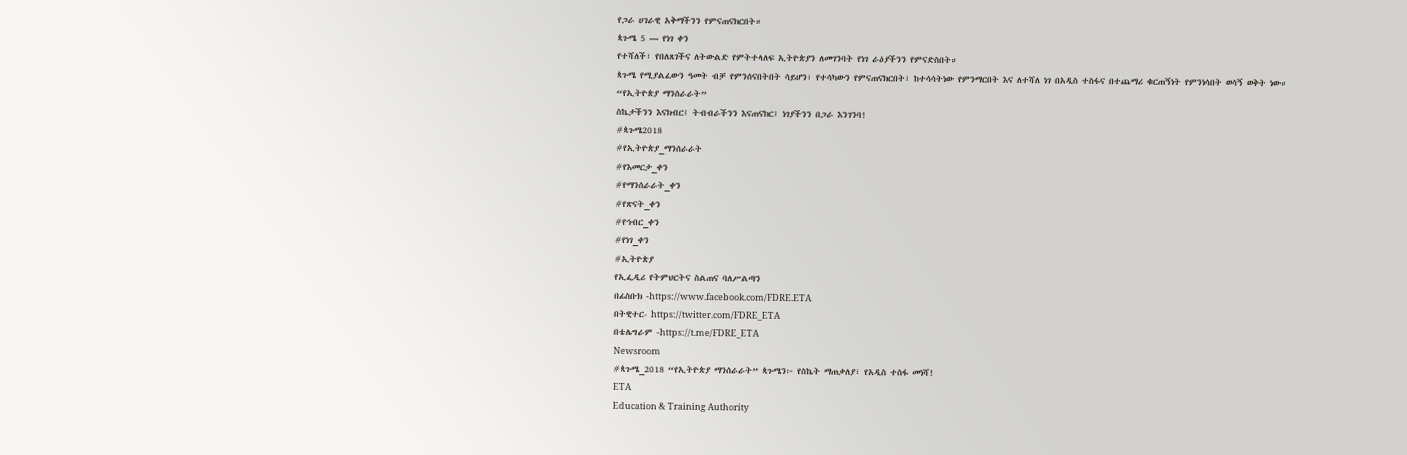የጋራ ሀገራዊ አቅማችንን የምናጠናክርበት።
ጳጉሜ 5 — የነገ ቀን
የተሻለች፣ የበለጸገችና ለትውልድ የምትተላለፍ ኢትዮጵያን ለመገንባት የነገ ራዕያችንን የምናድስበት።
ጳጉሜ የሚያልፈውን ዓመት ብቻ የምንሰናበትበት ሳይሆን፣ የተሳካውን የምናጠናክርበት፣ ከተሳሳትነው የምንማርበት እና ለተሻለ ነገ በአዲስ ተስፋና በተጨማሪ ቁርጠኝነት የምንነሳበት ወሳኝ ወቅት ነው።
“የኢትዮጵያ ማንሰራራት”
ስኬታችንን እናክብር፤ ትብብራችንን እናጠናክር፤ ነገያችንን በጋራ እንገንባ!
#ጳጉሜ2018
#የኢትዮጵያ_ማንሰራራት
#የእመርታ_ቀን
#የማንሰራራት_ቀን
#የጽናት_ቀን
#የኅብር_ቀን
#የነገ_ቀን
#ኢትዮጵያ
የኢፌዲሪ የትምህርትና ስልጠና ባለሥልጣን
በፊስቡክ -https://www.facebook.com/FDRE.ETA
በትዊተር- https://twitter.com/FDRE_ETA
በቴሌግራም -https://t.me/FDRE_ETA
Newsroom
#ጳጉሜ_2018 “የኢትዮጵያ ማንሰራራት” ጳጉሜን፦ የስኬት ማጠቃለያ፣ የአዲስ ተስፋ መነሻ!
ETA
Education & Training Authority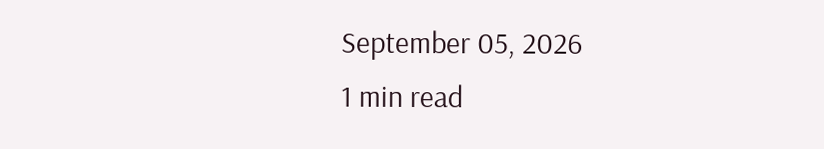September 05, 2026
1 min read